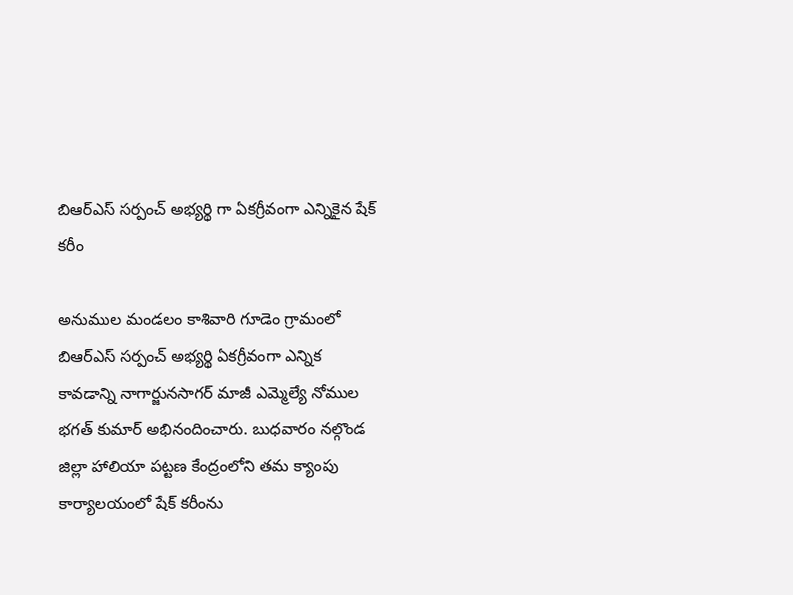బిఆర్ఎస్ సర్పంచ్ అభ్యర్థి గా ఏకగ్రీవంగా ఎన్నికైన షేక్ కరీం

అనుముల మండలం కాశివారి గూడెం గ్రామంలో బిఆర్ఎస్ సర్పంచ్ అభ్యర్థి ఏకగ్రీవంగా ఎన్నిక కావడాన్ని నాగార్జునసాగర్ మాజీ ఎమ్మెల్యే నోముల భగత్ కుమార్ అభినందించారు. బుధవారం నల్గొండ జిల్లా హాలియా పట్టణ కేంద్రంలోని తమ క్యాంపు కార్యాలయంలో షేక్ కరీంను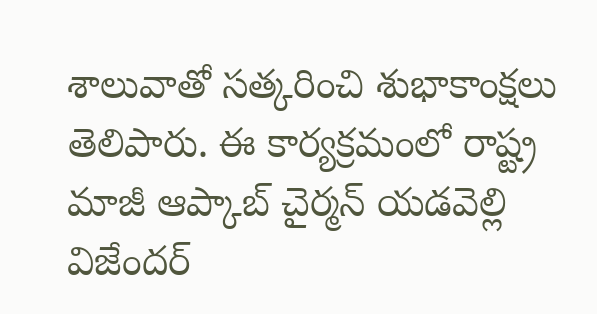శాలువాతో సత్కరించి శుభాకాంక్షలు తెలిపారు. ఈ కార్యక్రమంలో రాష్ట్ర మాజీ ఆప్కాబ్ చైర్మన్ యడవెల్లి విజేందర్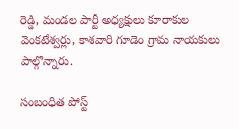రెడ్డి, మండల పార్టీ అధ్యక్షులు కూరాకుల వెంకటేశ్వర్లు, కాశవారి గూడెం గ్రామ నాయకులు పాల్గొన్నారు.

సంబంధిత పోస్ట్